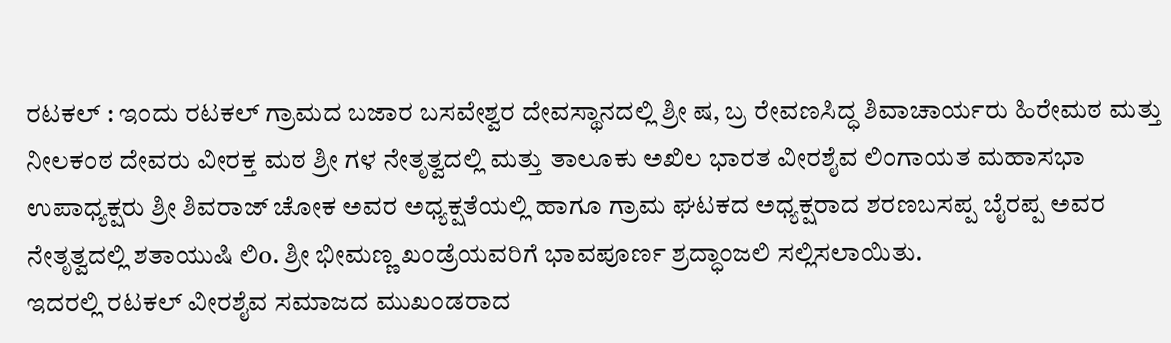ರಟಕಲ್ : ಇಂದು ರಟಕಲ್ ಗ್ರಾಮದ ಬಜಾರ ಬಸವೇಶ್ವರ ದೇವಸ್ಥಾನದಲ್ಲಿ ಶ್ರೀ ಷ, ಬ್ರ ರೇವಣಸಿದ್ಧ ಶಿವಾಚಾರ್ಯರು ಹಿರೇಮಠ ಮತ್ತು ನೀಲಕಂಠ ದೇವರು ವೀರಕ್ತ ಮಠ ಶ್ರೀ ಗಳ ನೇತೃತ್ವದಲ್ಲಿ ಮತ್ತು ತಾಲೂಕು ಅಖಿಲ ಭಾರತ ವೀರಶೈವ ಲಿಂಗಾಯತ ಮಹಾಸಭಾ ಉಪಾಧ್ಯಕ್ಷರು ಶ್ರೀ ಶಿವರಾಜ್ ಚೋಕ ಅವರ ಅಧ್ಯಕ್ಷತೆಯಲ್ಲಿ ಹಾಗೂ ಗ್ರಾಮ ಘಟಕದ ಅಧ್ಯಕ್ಷರಾದ ಶರಣಬಸಪ್ಪ ಬೈರಪ್ಪ ಅವರ ನೇತೃತ್ವದಲ್ಲಿ ಶತಾಯುಷಿ ಲಿo. ಶ್ರೀ ಭೀಮಣ್ಣ ಖಂಡ್ರೆಯವರಿಗೆ ಭಾವಪೂರ್ಣ ಶ್ರದ್ಧಾಂಜಲಿ ಸಲ್ಲಿಸಲಾಯಿತು.
ಇದರಲ್ಲಿ ರಟಕಲ್ ವೀರಶೈವ ಸಮಾಜದ ಮುಖಂಡರಾದ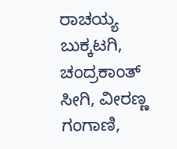ರಾಚಯ್ಯ ಬುಕ್ಕಟಗಿ, ಚಂದ್ರಕಾಂತ್ ಸೀಗಿ, ವೀರಣ್ಣ ಗಂಗಾಣಿ,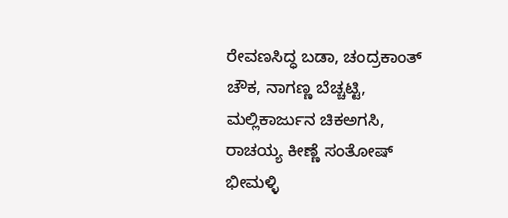ರೇವಣಸಿದ್ಧ ಬಡಾ, ಚಂದ್ರಕಾಂತ್ ಚೌಕ, ನಾಗಣ್ಣ ಬೆಚ್ಚಟ್ಟಿ, ಮಲ್ಲಿಕಾರ್ಜುನ ಚಿಕಅಗಸಿ, ರಾಚಯ್ಯ ಕೀಣ್ಣೆ ಸಂತೋಷ್ ಭೀಮಳ್ಳಿ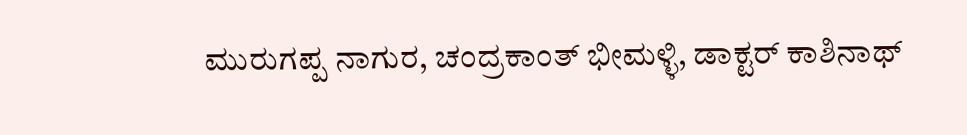ಮುರುಗಪ್ಪ ನಾಗುರ, ಚಂದ್ರಕಾಂತ್ ಭೀಮಳ್ಳಿ, ಡಾಕ್ಟರ್ ಕಾಶಿನಾಥ್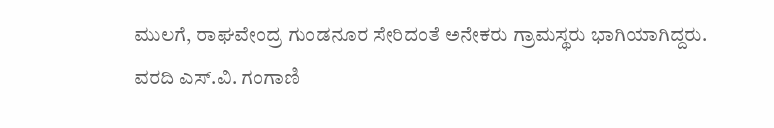ಮುಲಗೆ, ರಾಘವೇಂದ್ರ ಗುಂಡನೂರ ಸೇರಿದಂತೆ ಅನೇಕರು ಗ್ರಾಮಸ್ಥರು ಭಾಗಿಯಾಗಿದ್ದರು.
ವರದಿ ಎಸ್.ವಿ. ಗಂಗಾಣಿ